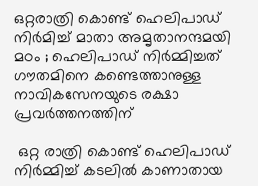ഒറ്റരാത്രി കൊണ്ട് ഹെലിപാഡ് നിർമിച്ച് മാതാ അമൃതാനന്ദമയി മഠം ; ഹെലിപാഡ് നിർമ്മിച്ചത് ഗൗതമിനെ കണ്ടെത്താനുള്ള നാവികസേനയുടെ രക്ഷാ പ്രവർത്തനത്തിന്

 ഒറ്റ രാത്രി കൊണ്ട് ഹെലിപാഡ് നിർമ്മിച്ച് കടലിൽ കാണാതായ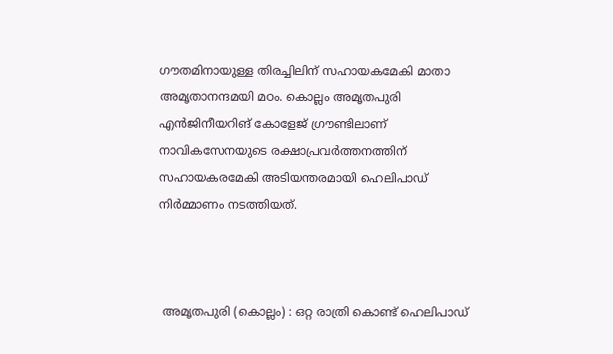ഗൗതമിനായുള്ള തിരച്ചിലിന് സഹായകമേകി മാതാ അമൃതാനന്ദമയി മഠം. കൊല്ലം അമൃതപുരി എൻജിനീയറിങ് കോളേജ് ഗ്രൗണ്ടിലാണ് നാവികസേനയുടെ രക്ഷാപ്രവർത്തനത്തിന് സഹായകരമേകി അടിയന്തരമായി ഹെലിപാഡ് നിർമ്മാണം നടത്തിയത്.



 അമൃതപുരി (കൊല്ലം) : ഒറ്റ രാത്രി കൊണ്ട് ഹെലിപാഡ്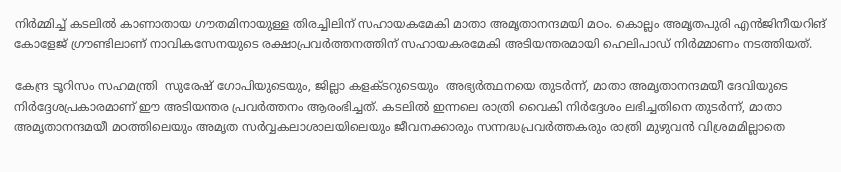നിർമ്മിച്ച് കടലിൽ കാണാതായ ഗൗതമിനായുള്ള തിരച്ചിലിന് സഹായകമേകി മാതാ അമൃതാനന്ദമയി മഠം. കൊല്ലം അമൃതപുരി എൻജിനീയറിങ് കോളേജ് ഗ്രൗണ്ടിലാണ് നാവികസേനയുടെ രക്ഷാപ്രവർത്തനത്തിന് സഹായകരമേകി അടിയന്തരമായി ഹെലിപാഡ് നിർമ്മാണം നടത്തിയത്.

കേന്ദ്ര ടൂറിസം സഹമന്ത്രി  സുരേഷ് ഗോപിയുടെയും, ജില്ലാ കളക്ടറുടെയും  അഭ്യർത്ഥനയെ തുടർന്ന്, മാതാ അമൃതാനന്ദമയീ ദേവിയുടെ നിർദ്ദേശപ്രകാരമാണ് ഈ അടിയന്തര പ്രവർത്തനം ആരംഭിച്ചത്. കടലിൽ ഇന്നലെ രാത്രി വൈകി നിർദ്ദേശം ലഭിച്ചതിനെ തുടർന്ന്, മാതാ അമൃതാനന്ദമയീ മഠത്തിലെയും അമൃത സർവ്വകലാശാലയിലെയും ജീവനക്കാരും സന്നദ്ധപ്രവർത്തകരും രാത്രി മുഴുവൻ വിശ്രമമില്ലാതെ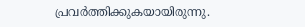പ്രവർത്തിക്കുകയായിരുന്നു.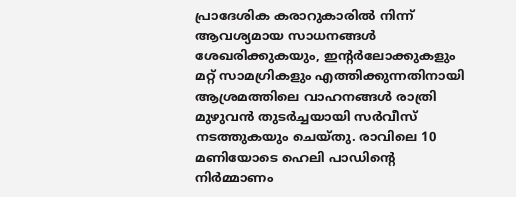പ്രാദേശിക കരാറുകാരിൽ നിന്ന് ആവശ്യമായ സാധനങ്ങൾ ശേഖരിക്കുകയും, ഇൻ്റർലോക്കുകളും മറ്റ് സാമഗ്രികളും എത്തിക്കുന്നതിനായി ആശ്രമത്തിലെ വാഹനങ്ങൾ രാത്രി മുഴുവൻ തുടർച്ചയായി സർവീസ് നടത്തുകയും ചെയ്തു. രാവിലെ 10 മണിയോടെ ഹെലി പാഡിന്റെ നിർമ്മാണം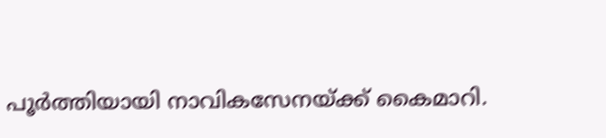പൂർത്തിയായി നാവികസേനയ്ക്ക് കൈമാറി.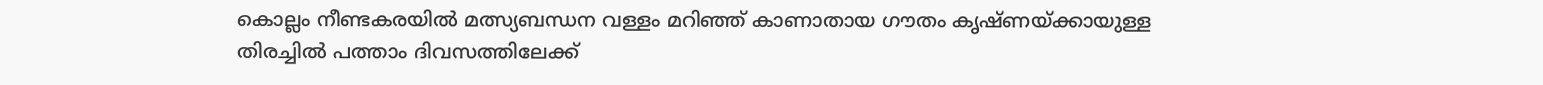കൊല്ലം നീണ്ടകരയിൽ മത്സ്യബന്ധന വള്ളം മറിഞ്ഞ് കാണാതായ ഗൗതം കൃഷ്ണയ്ക്കായുള്ള തിരച്ചിൽ പത്താം ദിവസത്തിലേക്ക്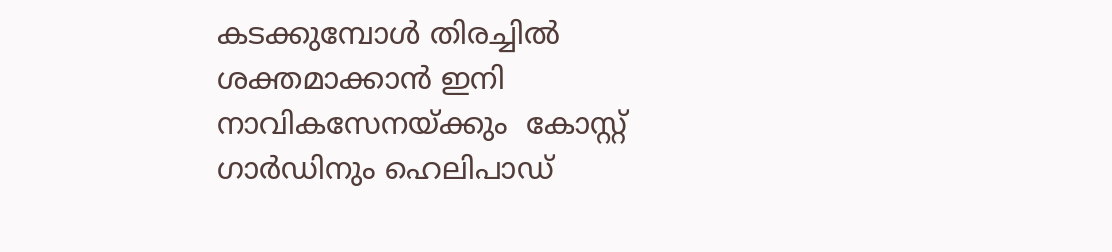കടക്കുമ്പോൾ തിരച്ചിൽ ശക്തമാക്കാൻ ഇനി  നാവികസേനയ്ക്കും  കോസ്റ്റ് ഗാർഡിനും ഹെലിപാഡ്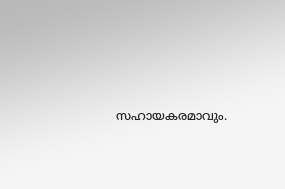സഹായകരമാവും.